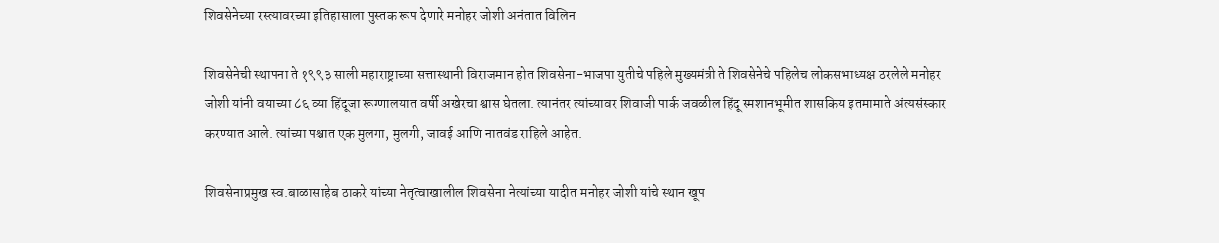शिवसेनेच्या रस्त्यावरच्या इतिहासाला पुस्तक रूप देणारे मनोहर जोशी अनंतात विलिन

शिवसेनेची स्थापना ते १९९३ साली महाराष्ट्राच्या सत्तास्थानी विराजमान होत शिवसेना-भाजपा युतीचे पहिले मुख्यमंत्री ते शिवसेनेचे पहिलेच लोकसभाध्यक्ष ठरलेले मनोहर जोशी यांनी वयाच्या ८६ व्या हिंदूजा रूग्णालयात वर्षी अखेरचा श्वास घेतला. त्यानंतर त्यांच्यावर शिवाजी पार्क जवळील हिंदू स्मशानभूमीत शासकिय इतमामाते अंत्यसंस्कार करण्यात आले. त्यांच्या पश्चात एक मुलगा, मुलगी, जावई आणि नातवंड राहिले आहेत.

शिवसेनाप्रमुख स्व.बाळासाहेब ठाकरे यांच्या नेतृत्वाखालील शिवसेना नेत्यांच्या यादीत मनोहर जोशी यांचे स्थान खूप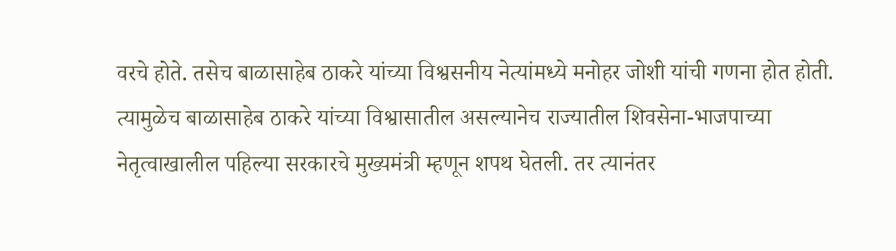वरचे होते. तसेच बाळासाहेब ठाकरे यांच्या विश्वसनीय नेत्यांमध्ये मनोहर जोशी यांची गणना होत होती. त्यामुळेच बाळासाहेब ठाकरे यांच्या विश्वासातील असल्यानेच राज्यातील शिवसेना-भाजपाच्या नेतृत्वाखालील पहिल्या सरकारचे मुख्यमंत्री म्हणून शपथ घेतली. तर त्यानंतर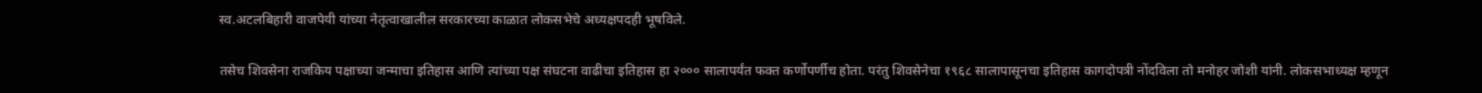स्व.अटलबिहारी वाजपेयी यांच्या नेतृत्वाखालील सरकारच्या काळात लोकसभेचे अध्यक्षपदही भूषविले.

तसेच शिवसेना राजकिय पक्षाच्या जन्माचा इतिहास आणि त्यांच्या पक्ष संघटना वाढीचा इतिहास हा २००० सालापर्यंत फक्त कर्णोपर्णीच होता. परंतु शिवसेनेचा १९६८ सालापासूनचा इतिहास कागदोपत्री नोंदविला तो मनोहर जोशी यांनी. लोकसभाध्यक्ष म्हणून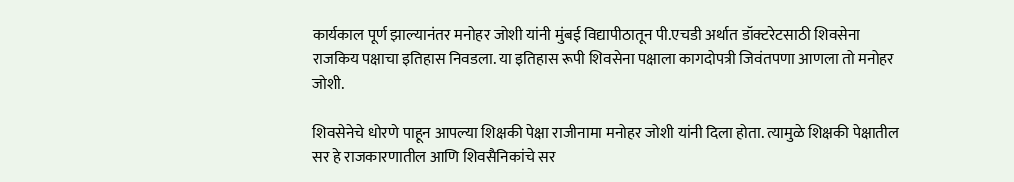कार्यकाल पूर्ण झाल्यानंतर मनोहर जोशी यांनी मुंबई विद्यापीठातून पी.एचडी अर्थात डॉक्टरेटसाठी शिवसेना राजकिय पक्षाचा इतिहास निवडला. या इतिहास रूपी शिवसेना पक्षाला कागदोपत्री जिवंतपणा आणला तो मनोहर जोशी.

शिवसेनेचे धोरणे पाहून आपल्या शिक्षकी पेक्षा राजीनामा मनोहर जोशी यांनी दिला होता. त्यामुळे शिक्षकी पेक्षातील सर हे राजकारणातील आणि शिवसैनिकांचे सर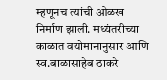म्हणूनच त्यांची ओळख निर्माण झाली. मध्यंतरीच्या काळात वयोमानानुसार आणि स्व.बाळासाहेब ठाकरे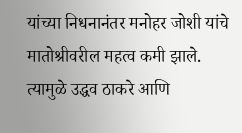यांच्या निधनानंतर मनोहर जोशी यांचे मातोश्रीवरील महत्व कमी झाले. त्यामुळे उद्धव ठाकरे आणि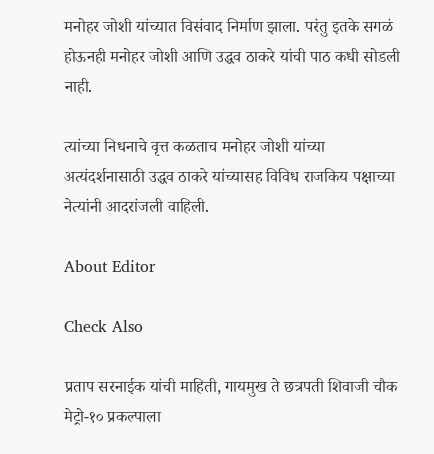मनोहर जोशी यांच्यात विसंवाद निर्माण झाला. परंतु इतके सगळं होऊनही मनोहर जोशी आणि उद्धव ठाकरे यांची पाठ कधी सोडली नाही.

त्यांच्या निधनाचे वृत्त कळताच मनोहर जोशी यांच्या अत्यंदर्शनासाठी उद्धव ठाकरे यांच्यासह विविध राजकिय पक्षाच्या नेत्यांनी आदरांजली वाहिली.

About Editor

Check Also

प्रताप सरनाईक यांची माहिती, गायमुख ते छत्रपती शिवाजी चौक मेट्रो-१० प्रकल्पाला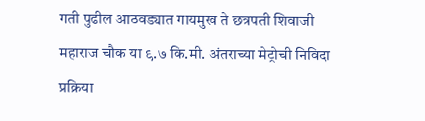गती पुढील आठवड्यात गायमुख ते छत्रपती शिवाजी महाराज चौक या ९.७ कि.मी. अंतराच्या मेट्रोची निविदा प्रक्रिया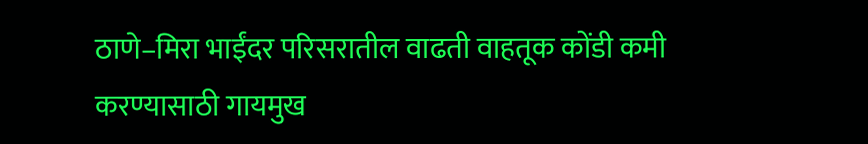ठाणे–मिरा भाईंदर परिसरातील वाढती वाहतूक कोंडी कमी करण्यासाठी गायमुख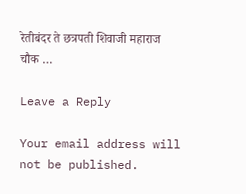रेतीबंदर ते छत्रपती शिवाजी महाराज चौक …

Leave a Reply

Your email address will not be published.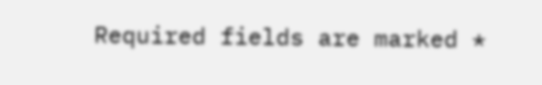Required fields are marked *